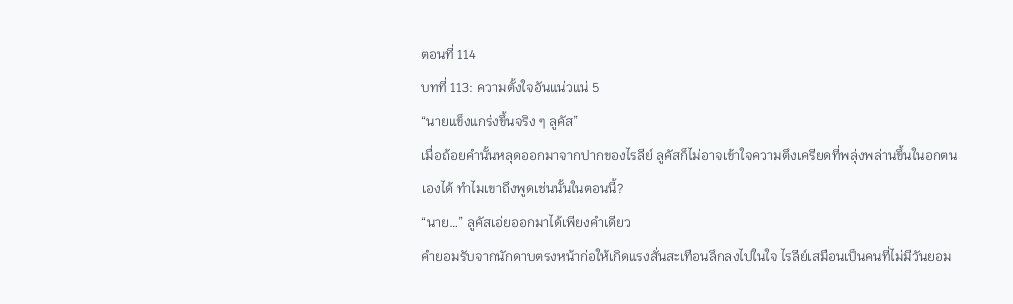ตอนที่ 114
บทที่ 113: ความตั้งใจอันแน่วแน่ 5
“นายแข็งแกร่งขึ้นจริง ๆ ลูคัส”
เมื่อถ้อยคำนั้นหลุดออกมาจากปากของไรลีย์ ลูคัสก็ไม่อาจเข้าใจความตึงเครียดที่พลุ่งพล่านขึ้นในอกตนเองได้ ทำไมเขาถึงพูดเช่นนั้นในตอนนี้?
“นาย…” ลูคัสเอ่ยออกมาได้เพียงคำเดียว
คำยอมรับจากนักดาบตรงหน้าก่อให้เกิดแรงสั่นสะเทือนลึกลงไปในใจ ไรลีย์เสมือนเป็นคนที่ไม่มีวันยอม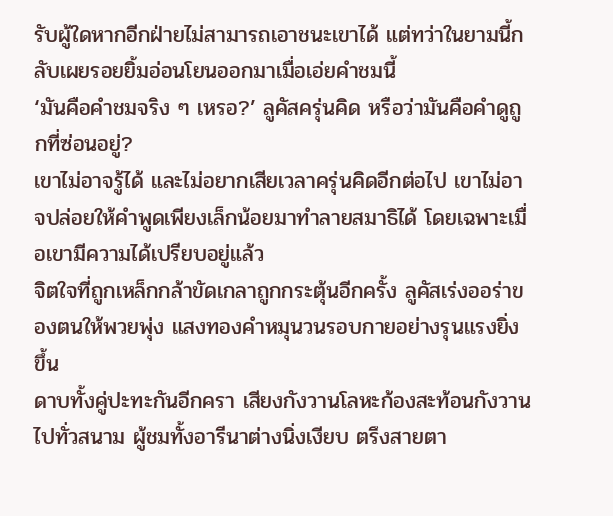รับผู้ใดหากอีกฝ่ายไม่สามารถเอาชนะเขาได้ แต่ทว่าในยามนี้กลับเผยรอยยิ้มอ่อนโยนออกมาเมื่อเอ่ยคำชมนี้
‘มันคือคำชมจริง ๆ เหรอ?’ ลูคัสครุ่นคิด หรือว่ามันคือคำดูถูกที่ซ่อนอยู่?
เขาไม่อาจรู้ได้ และไม่อยากเสียเวลาครุ่นคิดอีกต่อไป เขาไม่อาจปล่อยให้คำพูดเพียงเล็กน้อยมาทำลายสมาธิได้ โดยเฉพาะเมื่อเขามีความได้เปรียบอยู่แล้ว
จิตใจที่ถูกเหล็กกล้าขัดเกลาถูกกระตุ้นอีกครั้ง ลูคัสเร่งออร่าของตนให้พวยพุ่ง แสงทองคำหมุนวนรอบกายอย่างรุนแรงยิ่งขึ้น
ดาบทั้งคู่ปะทะกันอีกครา เสียงกังวานโลหะก้องสะท้อนกังวานไปทั่วสนาม ผู้ชมทั้งอารีนาต่างนิ่งเงียบ ตรึงสายตา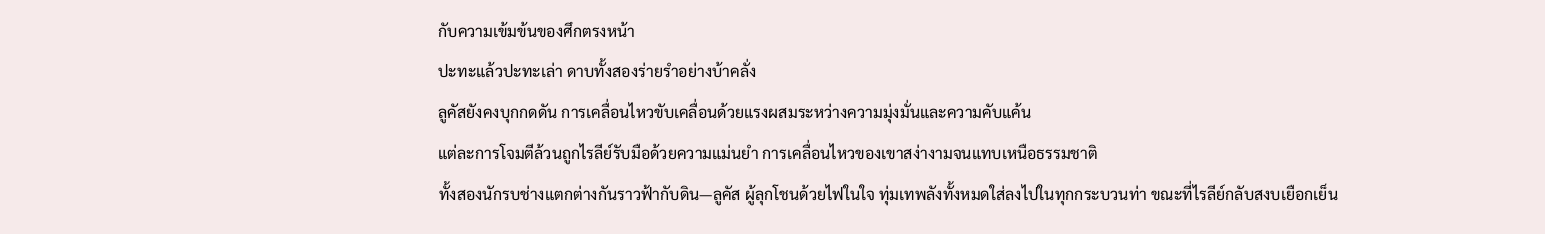กับความเข้มข้นของศึกตรงหน้า
ปะทะแล้วปะทะเล่า ดาบทั้งสองร่ายรำอย่างบ้าคลั่ง
ลูคัสยังคงบุกกดดัน การเคลื่อนไหวขับเคลื่อนด้วยแรงผสมระหว่างความมุ่งมั่นและความคับแค้น
แต่ละการโจมตีล้วนถูกไรลีย์รับมือด้วยความแม่นยำ การเคลื่อนไหวของเขาสง่างามจนแทบเหนือธรรมชาติ
ทั้งสองนักรบช่างแตกต่างกันราวฟ้ากับดิน—ลูคัส ผู้ลุกโชนด้วยไฟในใจ ทุ่มเทพลังทั้งหมดใส่ลงไปในทุกกระบวนท่า ขณะที่ไรลีย์กลับสงบเยือกเย็น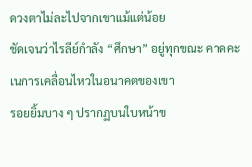ดวงตาไม่ละไปจากเขาแม้แต่น้อย
ชัดเจนว่าไรลีย์กำลัง “ศึกษา” อยู่ทุกขณะ คาดคะเนการเคลื่อนไหวในอนาคตของเขา
รอยยิ้มบาง ๆ ปรากฏบนใบหน้าข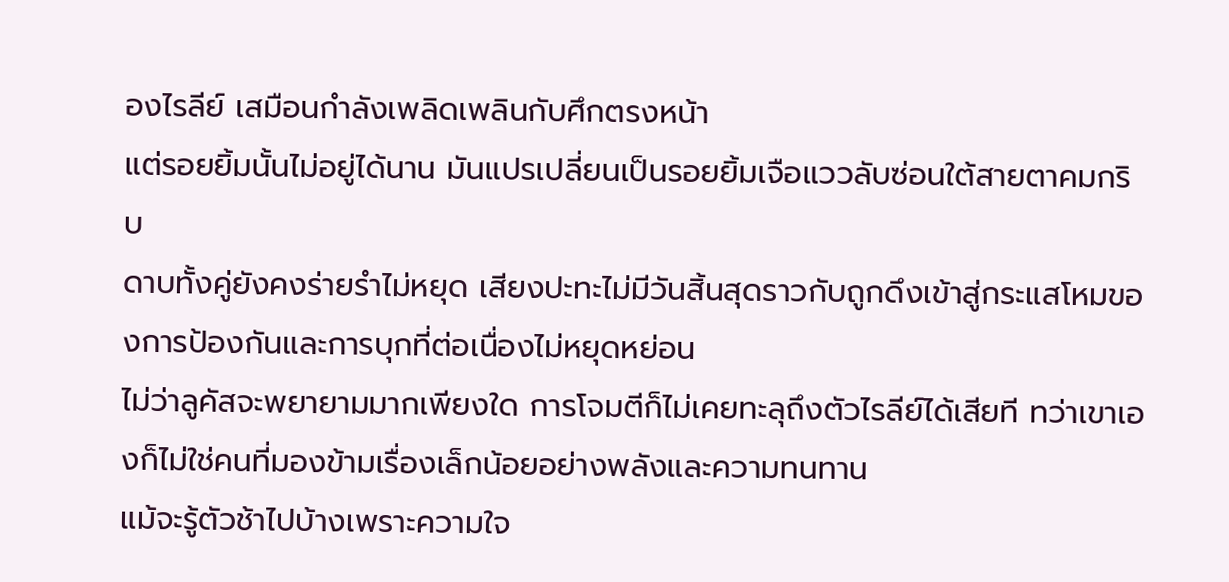องไรลีย์ เสมือนกำลังเพลิดเพลินกับศึกตรงหน้า
แต่รอยยิ้มนั้นไม่อยู่ได้นาน มันแปรเปลี่ยนเป็นรอยยิ้มเจือแววลับซ่อนใต้สายตาคมกริบ
ดาบทั้งคู่ยังคงร่ายรำไม่หยุด เสียงปะทะไม่มีวันสิ้นสุดราวกับถูกดึงเข้าสู่กระแสโหมของการป้องกันและการบุกที่ต่อเนื่องไม่หยุดหย่อน
ไม่ว่าลูคัสจะพยายามมากเพียงใด การโจมตีก็ไม่เคยทะลุถึงตัวไรลีย์ได้เสียที ทว่าเขาเองก็ไม่ใช่คนที่มองข้ามเรื่องเล็กน้อยอย่างพลังและความทนทาน
แม้จะรู้ตัวช้าไปบ้างเพราะความใจ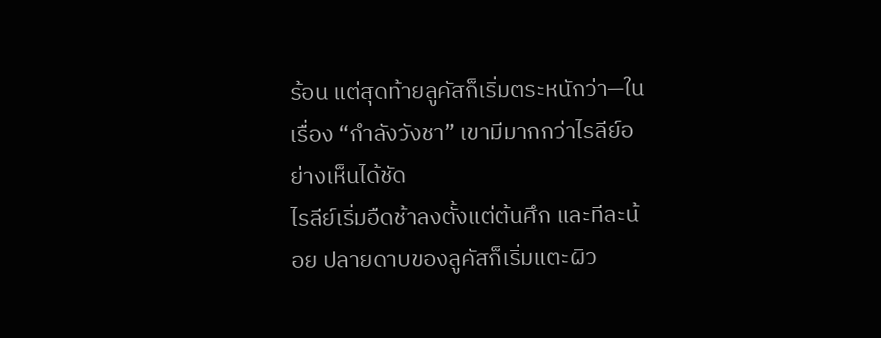ร้อน แต่สุดท้ายลูคัสก็เริ่มตระหนักว่า—ในเรื่อง “กำลังวังชา” เขามีมากกว่าไรลีย์อย่างเห็นได้ชัด
ไรลีย์เริ่มอืดช้าลงตั้งแต่ต้นศึก และทีละน้อย ปลายดาบของลูคัสก็เริ่มแตะผิว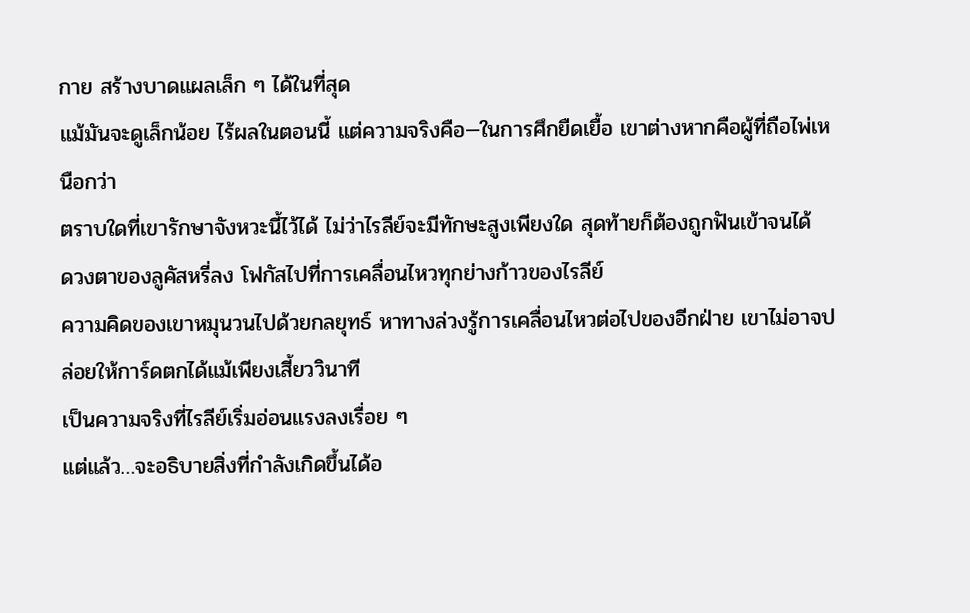กาย สร้างบาดแผลเล็ก ๆ ได้ในที่สุด
แม้มันจะดูเล็กน้อย ไร้ผลในตอนนี้ แต่ความจริงคือ—ในการศึกยืดเยื้อ เขาต่างหากคือผู้ที่ถือไพ่เหนือกว่า
ตราบใดที่เขารักษาจังหวะนี้ไว้ได้ ไม่ว่าไรลีย์จะมีทักษะสูงเพียงใด สุดท้ายก็ต้องถูกฟันเข้าจนได้
ดวงตาของลูคัสหรี่ลง โฟกัสไปที่การเคลื่อนไหวทุกย่างก้าวของไรลีย์
ความคิดของเขาหมุนวนไปด้วยกลยุทธ์ หาทางล่วงรู้การเคลื่อนไหวต่อไปของอีกฝ่าย เขาไม่อาจปล่อยให้การ์ดตกได้แม้เพียงเสี้ยววินาที
เป็นความจริงที่ไรลีย์เริ่มอ่อนแรงลงเรื่อย ๆ
แต่แล้ว…จะอธิบายสิ่งที่กำลังเกิดขึ้นได้อ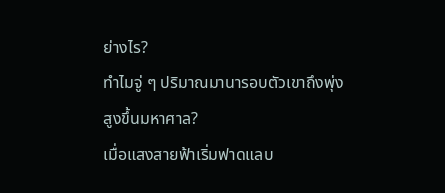ย่างไร?
ทำไมจู่ ๆ ปริมาณมานารอบตัวเขาถึงพุ่งสูงขึ้นมหาศาล?
เมื่อแสงสายฟ้าเริ่มฟาดแลบ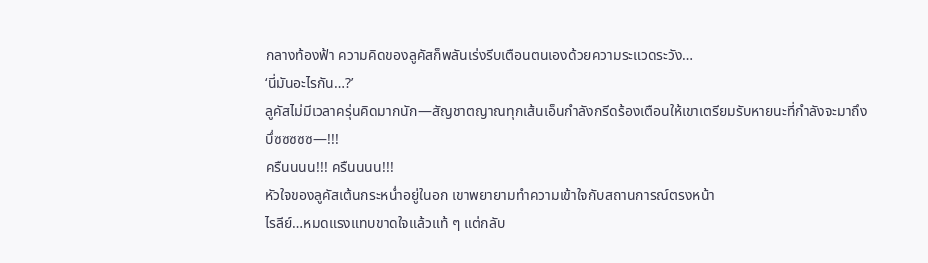กลางท้องฟ้า ความคิดของลูคัสก็พลันเร่งรีบเตือนตนเองด้วยความระแวดระวัง…
‘นี่มันอะไรกัน…?’
ลูคัสไม่มีเวลาครุ่นคิดมากนัก—สัญชาตญาณทุกเส้นเอ็นกำลังกรีดร้องเตือนให้เขาเตรียมรับหายนะที่กำลังจะมาถึง
บึ่ซซซซซ—!!!
ครืนนนน!!! ครืนนนน!!!
หัวใจของลูคัสเต้นกระหน่ำอยู่ในอก เขาพยายามทำความเข้าใจกับสถานการณ์ตรงหน้า
ไรลีย์…หมดแรงแทบขาดใจแล้วแท้ ๆ แต่กลับ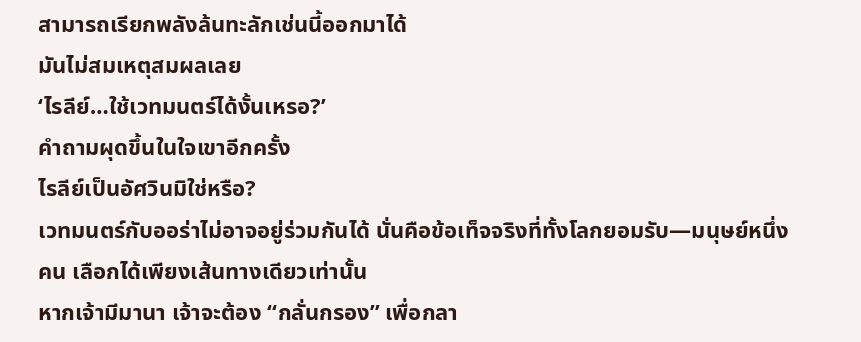สามารถเรียกพลังล้นทะลักเช่นนี้ออกมาได้
มันไม่สมเหตุสมผลเลย
‘ไรลีย์…ใช้เวทมนตร์ได้งั้นเหรอ?’
คำถามผุดขึ้นในใจเขาอีกครั้ง
ไรลีย์เป็นอัศวินมิใช่หรือ?
เวทมนตร์กับออร่าไม่อาจอยู่ร่วมกันได้ นั่นคือข้อเท็จจริงที่ทั้งโลกยอมรับ—มนุษย์หนึ่งคน เลือกได้เพียงเส้นทางเดียวเท่านั้น
หากเจ้ามีมานา เจ้าจะต้อง “กลั่นกรอง” เพื่อกลา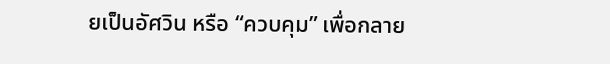ยเป็นอัศวิน หรือ “ควบคุม” เพื่อกลาย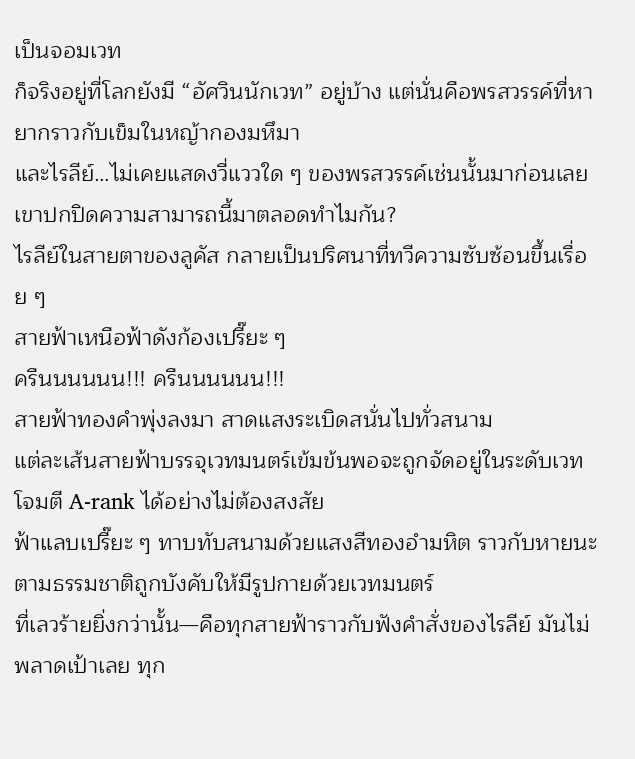เป็นจอมเวท
ก็จริงอยู่ที่โลกยังมี “อัศวินนักเวท” อยู่บ้าง แต่นั่นคือพรสวรรค์ที่หายากราวกับเข็มในหญ้ากองมหึมา
และไรลีย์…ไม่เคยแสดงวี่แววใด ๆ ของพรสวรรค์เช่นนั้นมาก่อนเลย
เขาปกปิดความสามารถนี้มาตลอดทำไมกัน?
ไรลีย์ในสายตาของลูคัส กลายเป็นปริศนาที่ทวีความซับซ้อนขึ้นเรื่อย ๆ
สายฟ้าเหนือฟ้าดังก้องเปรี๊ยะ ๆ
ครืนนนนนน!!! ครืนนนนนน!!!
สายฟ้าทองคำพุ่งลงมา สาดแสงระเบิดสนั่นไปทั่วสนาม
แต่ละเส้นสายฟ้าบรรจุเวทมนตร์เข้มข้นพอจะถูกจัดอยู่ในระดับเวทโจมตี A-rank ได้อย่างไม่ต้องสงสัย
ฟ้าแลบเปรี๊ยะ ๆ ทาบทับสนามด้วยแสงสีทองอำมหิต ราวกับหายนะตามธรรมชาติถูกบังคับให้มีรูปกายด้วยเวทมนตร์
ที่เลวร้ายยิ่งกว่านั้น—คือทุกสายฟ้าราวกับฟังคำสั่งของไรลีย์ มันไม่พลาดเป้าเลย ทุก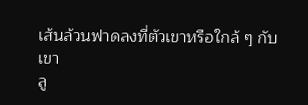เส้นล้วนฟาดลงที่ตัวเขาหรือใกล้ ๆ กับเขา
ลู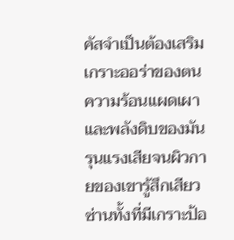คัสจำเป็นต้องเสริมเกราะออร่าของตน ความร้อนแผดเผาและพลังดิบของมันรุนแรงเสียจนผิวกายของเขารู้สึกเสียวซ่านทั้งที่มีเกราะป้อ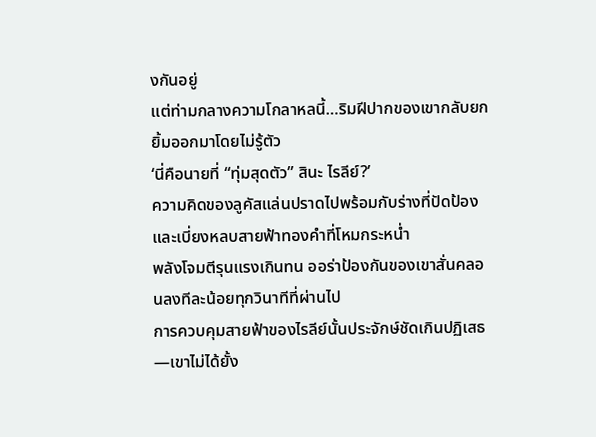งกันอยู่
แต่ท่ามกลางความโกลาหลนี้…ริมฝีปากของเขากลับยกยิ้มออกมาโดยไม่รู้ตัว
‘นี่คือนายที่ “ทุ่มสุดตัว” สินะ ไรลีย์?’
ความคิดของลูคัสแล่นปราดไปพร้อมกับร่างที่ปัดป้องและเบี่ยงหลบสายฟ้าทองคำที่โหมกระหน่ำ
พลังโจมตีรุนแรงเกินทน ออร่าป้องกันของเขาสั่นคลอนลงทีละน้อยทุกวินาทีที่ผ่านไป
การควบคุมสายฟ้าของไรลีย์นั้นประจักษ์ชัดเกินปฏิเสธ—เขาไม่ได้ยั้ง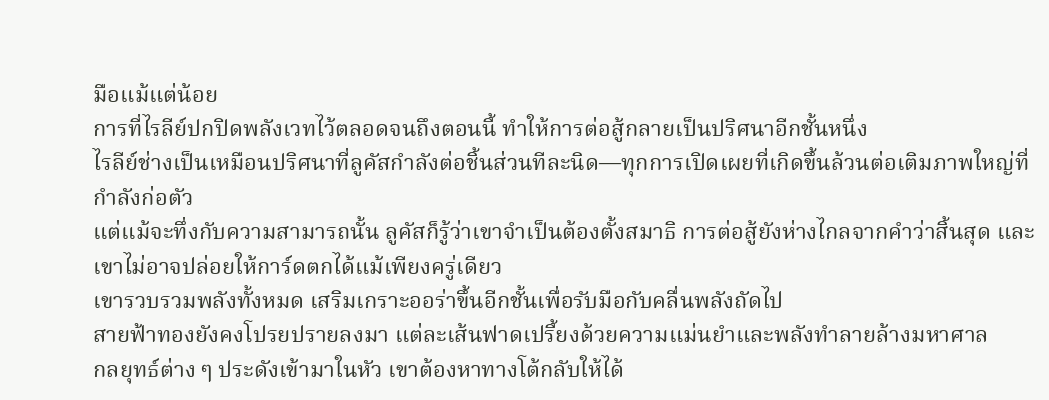มือแม้แต่น้อย
การที่ไรลีย์ปกปิดพลังเวทไว้ตลอดจนถึงตอนนี้ ทำให้การต่อสู้กลายเป็นปริศนาอีกชั้นหนึ่ง
ไรลีย์ช่างเป็นเหมือนปริศนาที่ลูคัสกำลังต่อชิ้นส่วนทีละนิด—ทุกการเปิดเผยที่เกิดขึ้นล้วนต่อเติมภาพใหญ่ที่กำลังก่อตัว
แต่แม้จะทึ่งกับความสามารถนั้น ลูคัสก็รู้ว่าเขาจำเป็นต้องตั้งสมาธิ การต่อสู้ยังห่างไกลจากคำว่าสิ้นสุด และเขาไม่อาจปล่อยให้การ์ดตกได้แม้เพียงครู่เดียว
เขารวบรวมพลังทั้งหมด เสริมเกราะออร่าขึ้นอีกชั้นเพื่อรับมือกับคลื่นพลังถัดไป
สายฟ้าทองยังคงโปรยปรายลงมา แต่ละเส้นฟาดเปรี้ยงด้วยความแม่นยำและพลังทำลายล้างมหาศาล
กลยุทธ์ต่าง ๆ ประดังเข้ามาในหัว เขาต้องหาทางโต้กลับให้ได้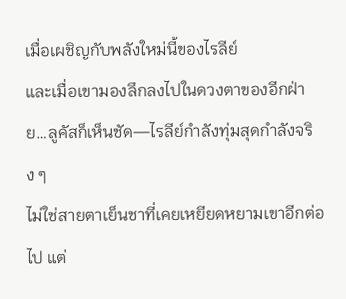เมื่อเผชิญกับพลังใหม่นี้ของไรลีย์
และเมื่อเขามองลึกลงไปในดวงตาของอีกฝ่าย…ลูคัสก็เห็นชัด—ไรลีย์กำลังทุ่มสุดกำลังจริง ๆ
ไม่ใช่สายตาเย็นชาที่เคยเหยียดหยามเขาอีกต่อไป แต่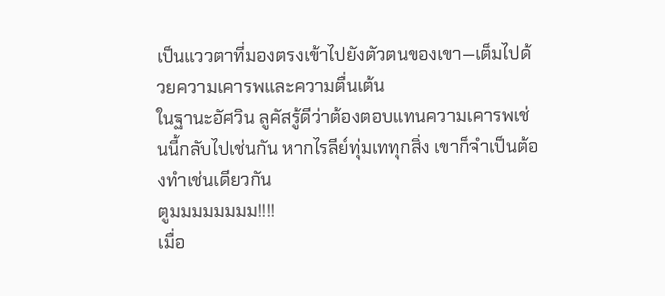เป็นแววตาที่มองตรงเข้าไปยังตัวตนของเขา—เต็มไปด้วยความเคารพและความตื่นเต้น
ในฐานะอัศวิน ลูคัสรู้ดีว่าต้องตอบแทนความเคารพเช่นนี้กลับไปเช่นกัน หากไรลีย์ทุ่มเททุกสิ่ง เขาก็จำเป็นต้องทำเช่นเดียวกัน
ตูมมมมมมมม!!!!
เมื่อ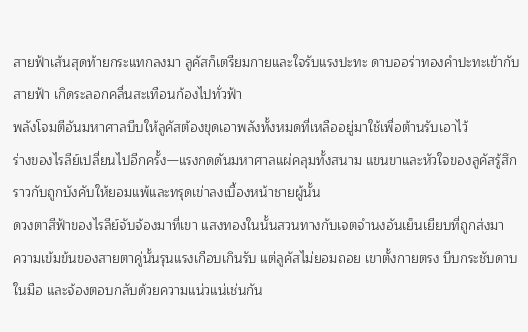สายฟ้าเส้นสุดท้ายกระแทกลงมา ลูคัสก็เตรียมกายและใจรับแรงปะทะ ดาบออร่าทองคำปะทะเข้ากับสายฟ้า เกิดระลอกคลื่นสะเทือนก้องไปทั่วฟ้า
พลังโจมตีอันมหาศาลบีบให้ลูคัสต้องขุดเอาพลังทั้งหมดที่เหลืออยู่มาใช้เพื่อต้านรับเอาไว้
ร่างของไรลีย์เปลี่ยนไปอีกครั้ง—แรงกดดันมหาศาลแผ่คลุมทั้งสนาม แขนขาและหัวใจของลูคัสรู้สึกราวกับถูกบังคับให้ยอมแพ้และทรุดเข่าลงเบื้องหน้าชายผู้นั้น
ดวงตาสีฟ้าของไรลีย์จับจ้องมาที่เขา แสงทองในนั้นสวนทางกับเจตจำนงอันเย็นเยียบที่ถูกส่งมา
ความเข้มข้นของสายตาคู่นั้นรุนแรงเกือบเกินรับ แต่ลูคัสไม่ยอมถอย เขาตั้งกายตรง บีบกระชับดาบในมือ และจ้องตอบกลับด้วยความแน่วแน่เช่นกัน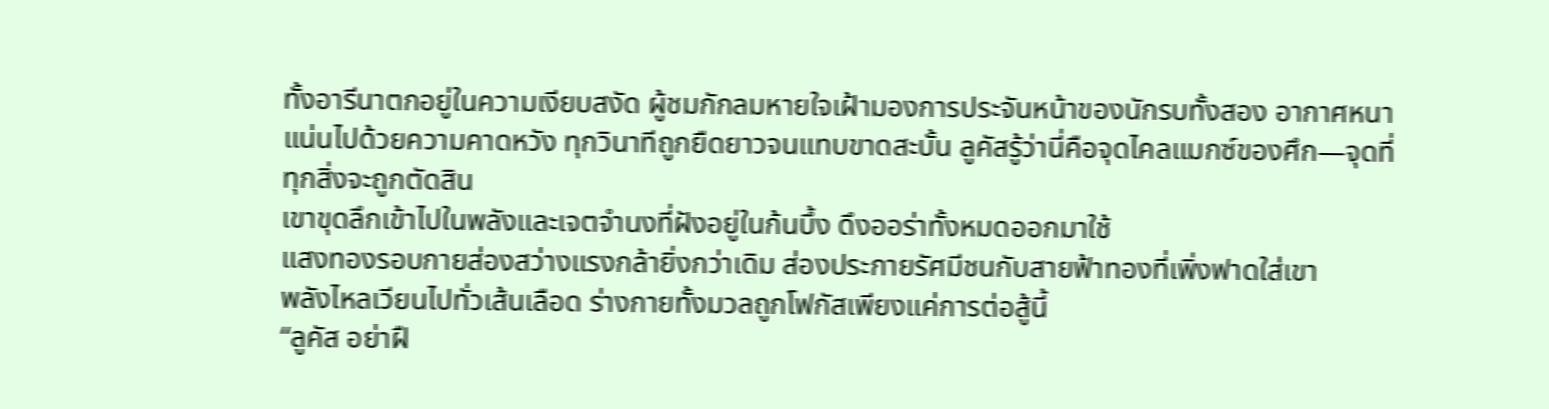ทั้งอารีนาตกอยู่ในความเงียบสงัด ผู้ชมกักลมหายใจเฝ้ามองการประจันหน้าของนักรบทั้งสอง อากาศหนาแน่นไปด้วยความคาดหวัง ทุกวินาทีถูกยืดยาวจนแทบขาดสะบั้น ลูคัสรู้ว่านี่คือจุดไคลแมกซ์ของศึก—จุดที่ทุกสิ่งจะถูกตัดสิน
เขาขุดลึกเข้าไปในพลังและเจตจำนงที่ฝังอยู่ในก้นบึ้ง ดึงออร่าทั้งหมดออกมาใช้
แสงทองรอบกายส่องสว่างแรงกล้ายิ่งกว่าเดิม ส่องประกายรัศมีชนกับสายฟ้าทองที่เพิ่งฟาดใส่เขา
พลังไหลเวียนไปทั่วเส้นเลือด ร่างกายทั้งมวลถูกโฟกัสเพียงแค่การต่อสู้นี้
“ลูคัส อย่าฝื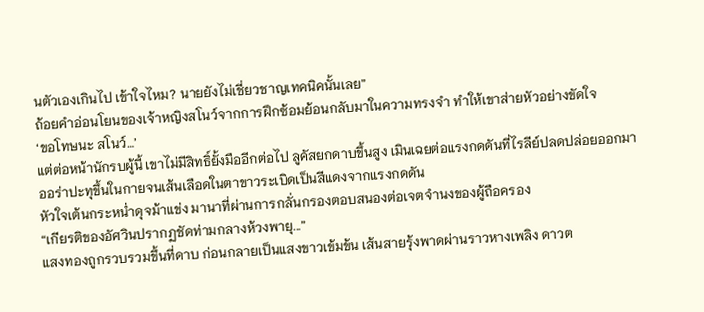นตัวเองเกินไป เข้าใจไหม? นายยังไม่เชี่ยวชาญเทคนิคนั้นเลย”
ถ้อยคำอ่อนโยนของเจ้าหญิงสโนว์จากการฝึกซ้อมย้อนกลับมาในความทรงจำ ทำให้เขาส่ายหัวอย่างขัดใจ
‘ขอโทษนะ สโนว์…’
แต่ต่อหน้านักรบผู้นี้ เขาไม่มีสิทธิ์ยั้งมืออีกต่อไป ลูคัสยกดาบขึ้นสูง เมินเฉยต่อแรงกดดันที่ไรลีย์ปลดปล่อยออกมา
ออร่าปะทุขึ้นในกายจนเส้นเลือดในตาขาวระเบิดเป็นสีแดงจากแรงกดดัน
หัวใจเต้นกระหน่ำดุจม้าแข่ง มานาที่ผ่านการกลั่นกรองตอบสนองต่อเจตจำนงของผู้ถือครอง
“เกียรติของอัศวินปรากฏชัดท่ามกลางห้วงพายุ...”
แสงทองถูกรวบรวมขึ้นที่ดาบ ก่อนกลายเป็นแสงขาวเข้มข้น เส้นสายรุ้งพาดผ่านราวหางเพลิง ดาวต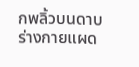กพลิ้วบนดาบ ร่างกายแผด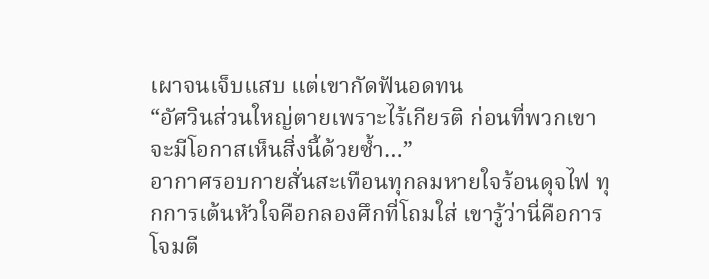เผาจนเจ็บแสบ แต่เขากัดฟันอดทน
“อัศวินส่วนใหญ่ตายเพราะไร้เกียรติ ก่อนที่พวกเขาจะมีโอกาสเห็นสิ่งนี้ด้วยซ้ำ…”
อากาศรอบกายสั่นสะเทือนทุกลมหายใจร้อนดุจไฟ ทุกการเต้นหัวใจคือกลองศึกที่โถมใส่ เขารู้ว่านี่คือการโจมตี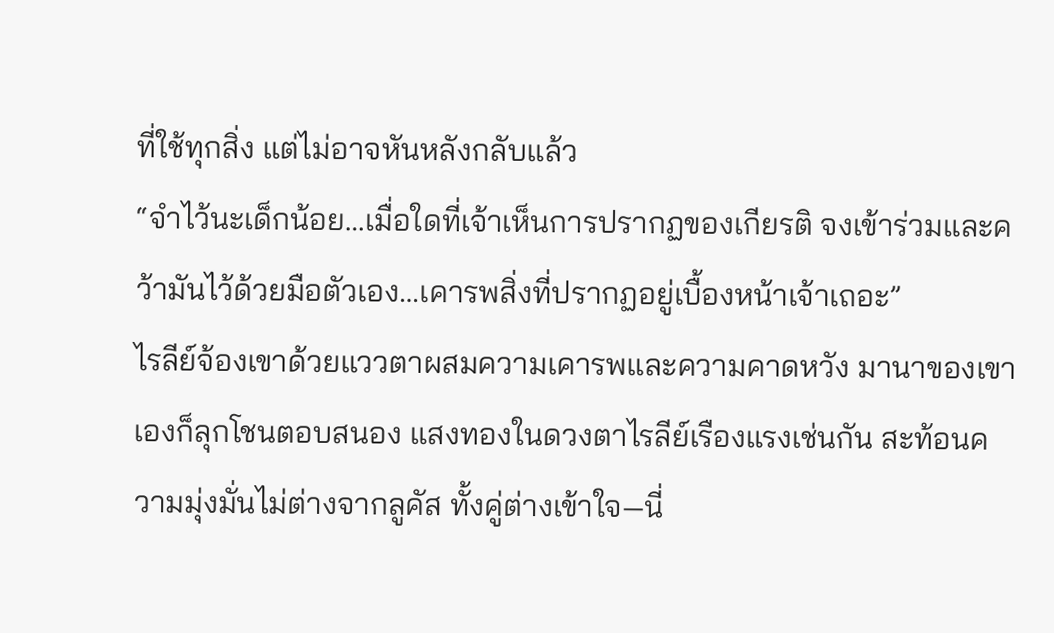ที่ใช้ทุกสิ่ง แต่ไม่อาจหันหลังกลับแล้ว
“จำไว้นะเด็กน้อย…เมื่อใดที่เจ้าเห็นการปรากฏของเกียรติ จงเข้าร่วมและคว้ามันไว้ด้วยมือตัวเอง…เคารพสิ่งที่ปรากฏอยู่เบื้องหน้าเจ้าเถอะ”
ไรลีย์จ้องเขาด้วยแววตาผสมความเคารพและความคาดหวัง มานาของเขาเองก็ลุกโชนตอบสนอง แสงทองในดวงตาไรลีย์เรืองแรงเช่นกัน สะท้อนความมุ่งมั่นไม่ต่างจากลูคัส ทั้งคู่ต่างเข้าใจ—นี่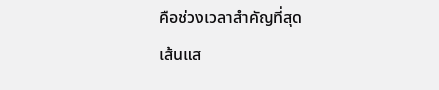คือช่วงเวลาสำคัญที่สุด
เส้นแส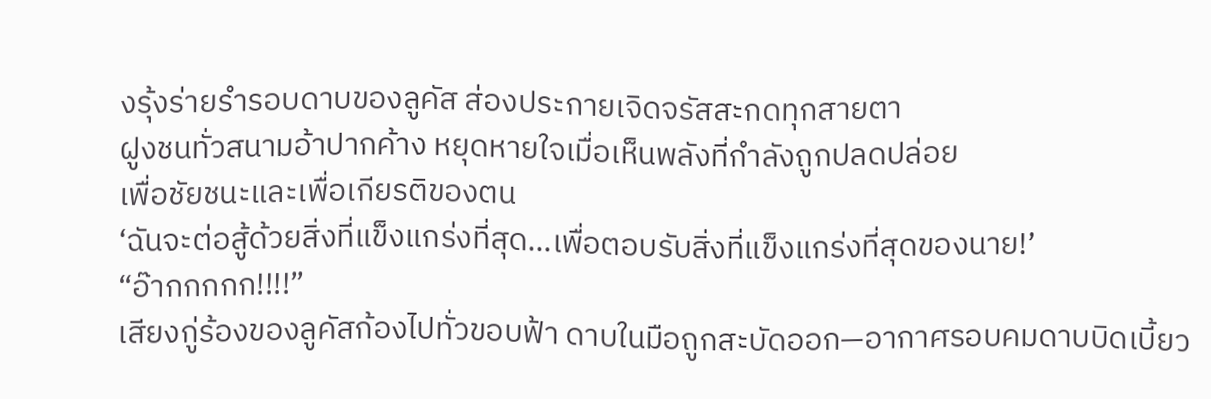งรุ้งร่ายรำรอบดาบของลูคัส ส่องประกายเจิดจรัสสะกดทุกสายตา
ฝูงชนทั่วสนามอ้าปากค้าง หยุดหายใจเมื่อเห็นพลังที่กำลังถูกปลดปล่อย
เพื่อชัยชนะและเพื่อเกียรติของตน
‘ฉันจะต่อสู้ด้วยสิ่งที่แข็งแกร่งที่สุด…เพื่อตอบรับสิ่งที่แข็งแกร่งที่สุดของนาย!’
“อ๊ากกกกก!!!!”
เสียงกู่ร้องของลูคัสก้องไปทั่วขอบฟ้า ดาบในมือถูกสะบัดออก—อากาศรอบคมดาบบิดเบี้ยว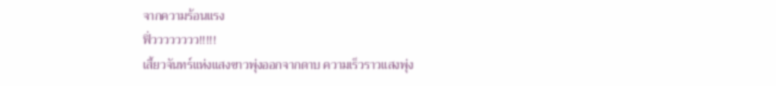จากความร้อนแรง
ฟิ่วววววววว!!!!!
เสี้ยวจันทร์แห่งแสงขาวพุ่งออกจากดาบ ความเร็วราวแสงพุ่ง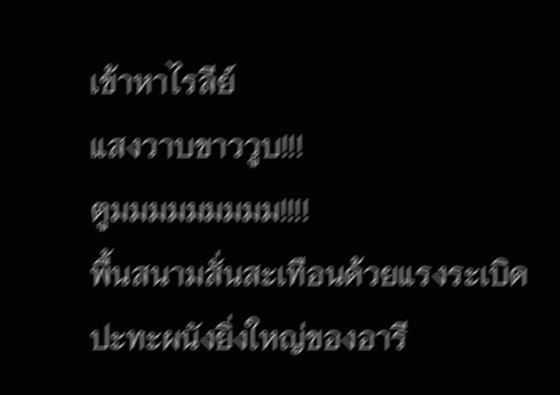เข้าหาไรลีย์
แสงวาบขาววูบ!!!
ตูมมมมมมมมม!!!!
พื้นสนามสั่นสะเทือนด้วยแรงระเบิด ปะทะผนังยิ่งใหญ่ของอารี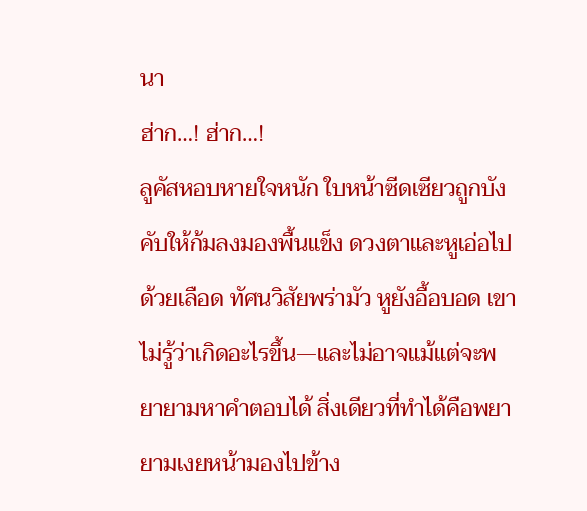นา
ฮ่าก…! ฮ่าก…!
ลูคัสหอบหายใจหนัก ใบหน้าซีดเซียวถูกบังคับให้ก้มลงมองพื้นแข็ง ดวงตาและหูเอ่อไปด้วยเลือด ทัศนวิสัยพร่ามัว หูยังอื้อบอด เขาไม่รู้ว่าเกิดอะไรขึ้น—และไม่อาจแม้แต่จะพยายามหาคำตอบได้ สิ่งเดียวที่ทำได้คือพยายามเงยหน้ามองไปข้าง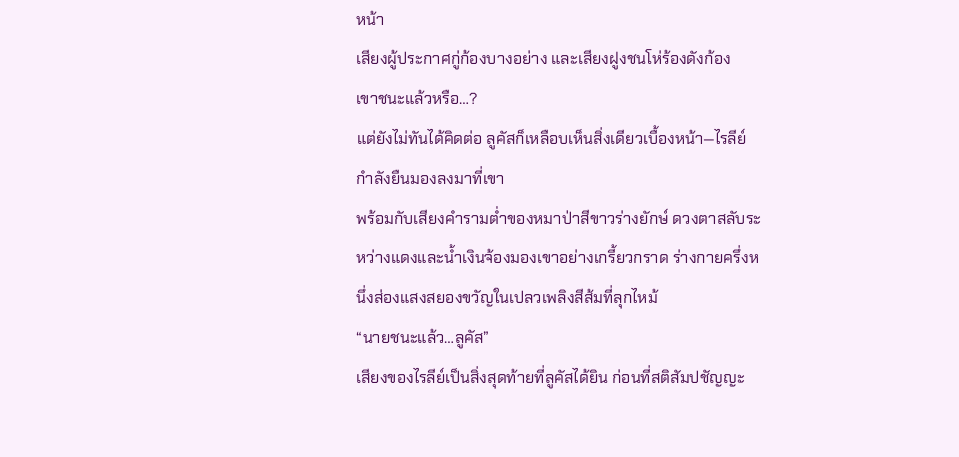หน้า
เสียงผู้ประกาศกู่ก้องบางอย่าง และเสียงฝูงชนโห่ร้องดังก้อง
เขาชนะแล้วหรือ…?
แต่ยังไม่ทันได้คิดต่อ ลูคัสก็เหลือบเห็นสิ่งเดียวเบื้องหน้า—ไรลีย์ กำลังยืนมองลงมาที่เขา
พร้อมกับเสียงคำรามต่ำของหมาป่าสีขาวร่างยักษ์ ดวงตาสลับระหว่างแดงและน้ำเงินจ้องมองเขาอย่างเกรี้ยวกราด ร่างกายครึ่งหนึ่งส่องแสงสยองขวัญในเปลวเพลิงสีส้มที่ลุกไหม้
“นายชนะแล้ว…ลูคัส”
เสียงของไรลีย์เป็นสิ่งสุดท้ายที่ลูคัสได้ยิน ก่อนที่สติสัมปชัญญะ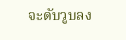จะดับวูบลง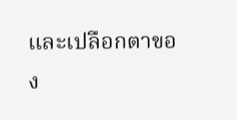และเปลือกตาของ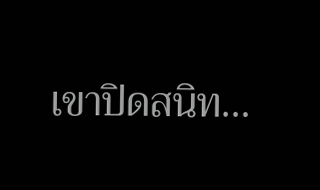เขาปิดสนิท…